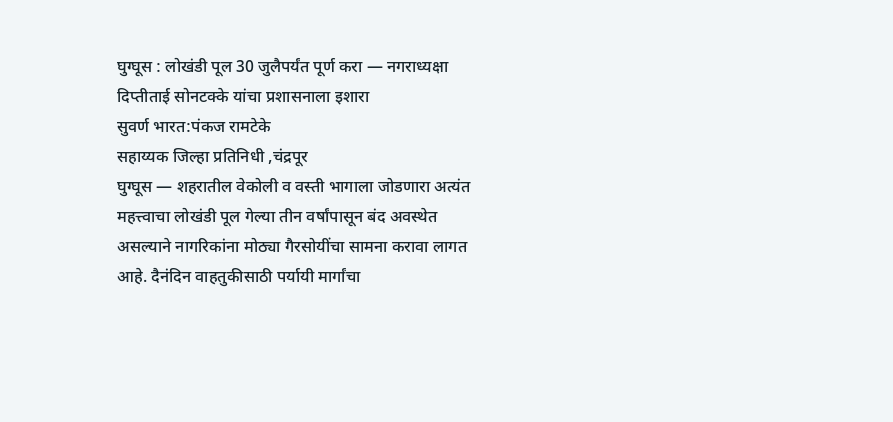घुग्घूस : लोखंडी पूल 30 जुलैपर्यंत पूर्ण करा — नगराध्यक्षा दिप्तीताई सोनटक्के यांचा प्रशासनाला इशारा
सुवर्ण भारत:पंकज रामटेके
सहाय्यक जिल्हा प्रतिनिधी ,चंद्रपूर
घुग्घूस — शहरातील वेकोली व वस्ती भागाला जोडणारा अत्यंत महत्त्वाचा लोखंडी पूल गेल्या तीन वर्षांपासून बंद अवस्थेत असल्याने नागरिकांना मोठ्या गैरसोयींचा सामना करावा लागत आहे. दैनंदिन वाहतुकीसाठी पर्यायी मार्गांचा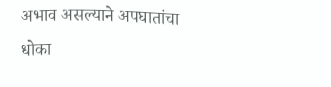अभाव असल्याने अपघातांचा धोका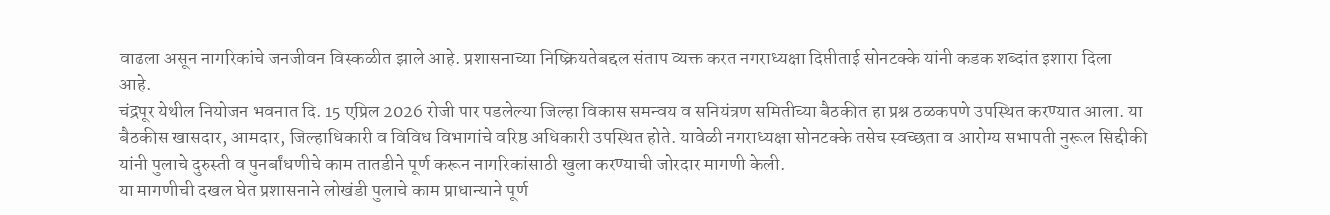वाढला असून नागरिकांचे जनजीवन विस्कळीत झाले आहे. प्रशासनाच्या निष्क्रियतेबद्दल संताप व्यक्त करत नगराध्यक्षा दिप्तीताई सोनटक्के यांनी कडक शब्दांत इशारा दिला आहे.
चंद्रपूर येथील नियोजन भवनात दि. 15 एप्रिल 2026 रोजी पार पडलेल्या जिल्हा विकास समन्वय व सनियंत्रण समितीच्या बैठकीत हा प्रश्न ठळकपणे उपस्थित करण्यात आला. या बैठकीस खासदार, आमदार, जिल्हाधिकारी व विविध विभागांचे वरिष्ठ अधिकारी उपस्थित होते. यावेळी नगराध्यक्षा सोनटक्के तसेच स्वच्छता व आरोग्य सभापती नुरूल सिद्दीकी यांनी पुलाचे दुरुस्ती व पुनर्बांधणीचे काम तातडीने पूर्ण करून नागरिकांसाठी खुला करण्याची जोरदार मागणी केली.
या मागणीची दखल घेत प्रशासनाने लोखंडी पुलाचे काम प्राधान्याने पूर्ण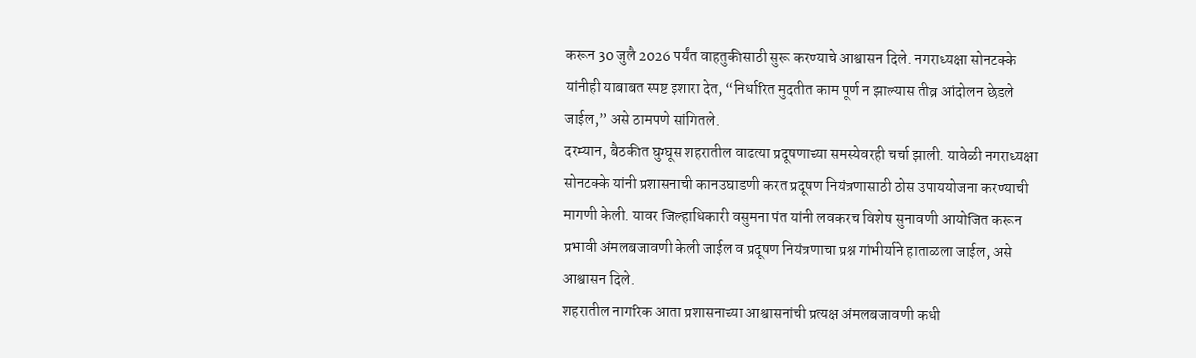करून 30 जुलै 2026 पर्यंत वाहतुकीसाठी सुरू करण्याचे आश्वासन दिले. नगराध्यक्षा सोनटक्के यांनीही याबाबत स्पष्ट इशारा देत, “निर्धारित मुदतीत काम पूर्ण न झाल्यास तीव्र आंदोलन छेडले जाईल,” असे ठामपणे सांगितले.
दरम्यान, बैठकीत घुग्घूस शहरातील वाढत्या प्रदूषणाच्या समस्येवरही चर्चा झाली. यावेळी नगराध्यक्षा सोनटक्के यांनी प्रशासनाची कानउघाडणी करत प्रदूषण नियंत्रणासाठी ठोस उपाययोजना करण्याची मागणी केली. यावर जिल्हाधिकारी वसुमना पंत यांनी लवकरच विशेष सुनावणी आयोजित करून प्रभावी अंमलबजावणी केली जाईल व प्रदूषण नियंत्रणाचा प्रश्न गांभीर्याने हाताळला जाईल, असे आश्वासन दिले.
शहरातील नागरिक आता प्रशासनाच्या आश्वासनांची प्रत्यक्ष अंमलबजावणी कधी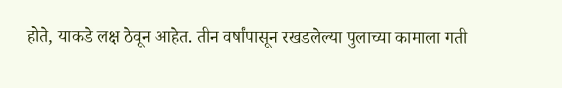होते, याकडे लक्ष ठेवून आहेत. तीन वर्षांपासून रखडलेल्या पुलाच्या कामाला गती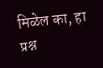मिळेल का, हा प्रश्न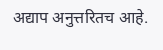अद्याप अनुत्तरितच आहे.